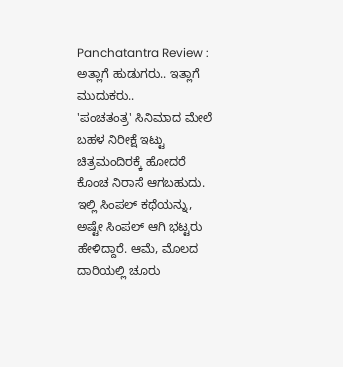Panchatantra Review : ಅತ್ಲಾಗೆ ಹುಡುಗರು.. ಇತ್ಲಾಗೆ ಮುದುಕರು..
'ಪಂಚತಂತ್ರ' ಸಿನಿಮಾದ ಮೇಲೆ ಬಹಳ ನಿರೀಕ್ಷೆ ಇಟ್ಟು ಚಿತ್ರಮಂದಿರಕ್ಕೆ ಹೋದರೆ ಕೊಂಚ ನಿರಾಸೆ ಆಗಬಹುದು. ಇಲ್ಲಿ ಸಿಂಪಲ್ ಕಥೆಯನ್ನು, ಅಷ್ಟೇ ಸಿಂಪಲ್ ಆಗಿ ಭಟ್ಟರು ಹೇಳಿದ್ದಾರೆ. ಆಮೆ, ಮೊಲದ ದಾರಿಯಲ್ಲಿ ಚೂರು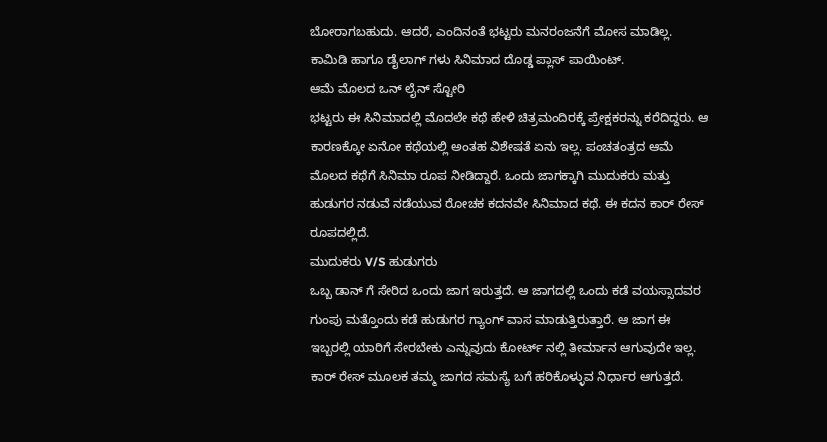ಬೋರಾಗಬಹುದು. ಆದರೆ, ಎಂದಿನಂತೆ ಭಟ್ಟರು ಮನರಂಜನೆಗೆ ಮೋಸ ಮಾಡಿಲ್ಲ. ಕಾಮಿಡಿ ಹಾಗೂ ಡೈಲಾಗ್ ಗಳು ಸಿನಿಮಾದ ದೊಡ್ಡ ಪ್ಲಾಸ್ ಪಾಯಿಂಟ್.
ಆಮೆ ಮೊಲದ ಒನ್ ಲೈನ್ ಸ್ಟೋರಿ
ಭಟ್ಟರು ಈ ಸಿನಿಮಾದಲ್ಲಿ ಮೊದಲೇ ಕಥೆ ಹೇಳಿ ಚಿತ್ರಮಂದಿರಕ್ಕೆ ಪ್ರೇಕ್ಷಕರನ್ನು ಕರೆದಿದ್ದರು. ಆ ಕಾರಣಕ್ಕೋ ಏನೋ ಕಥೆಯಲ್ಲಿ ಅಂತಹ ವಿಶೇಷತೆ ಏನು ಇಲ್ಲ. ಪಂಚತಂತ್ರದ ಆಮೆ ಮೊಲದ ಕಥೆಗೆ ಸಿನಿಮಾ ರೂಪ ನೀಡಿದ್ದಾರೆ. ಒಂದು ಜಾಗಕ್ಕಾಗಿ ಮುದುಕರು ಮತ್ತು ಹುಡುಗರ ನಡುವೆ ನಡೆಯುವ ರೋಚಕ ಕದನವೇ ಸಿನಿಮಾದ ಕಥೆ. ಈ ಕದನ ಕಾರ್ ರೇಸ್ ರೂಪದಲ್ಲಿದೆ.
ಮುದುಕರು V/S ಹುಡುಗರು
ಒಬ್ಬ ಡಾನ್ ಗೆ ಸೇರಿದ ಒಂದು ಜಾಗ ಇರುತ್ತದೆ. ಆ ಜಾಗದಲ್ಲಿ ಒಂದು ಕಡೆ ವಯಸ್ಸಾದವರ ಗುಂಪು ಮತ್ತೊಂದು ಕಡೆ ಹುಡುಗರ ಗ್ಯಾಂಗ್ ವಾಸ ಮಾಡುತ್ತಿರುತ್ತಾರೆ. ಆ ಜಾಗ ಈ ಇಬ್ಬರಲ್ಲಿ ಯಾರಿಗೆ ಸೇರಬೇಕು ಎನ್ನುವುದು ಕೋರ್ಟ್ ನಲ್ಲಿ ತೀರ್ಮಾನ ಆಗುವುದೇ ಇಲ್ಲ. ಕಾರ್ ರೇಸ್ ಮೂಲಕ ತಮ್ಮ ಜಾಗದ ಸಮಸ್ಯೆ ಬಗೆ ಹರಿಕೊಳ್ಳುವ ನಿರ್ಧಾರ ಆಗುತ್ತದೆ.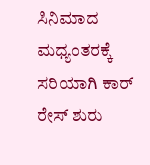ಸಿನಿಮಾದ ಮಧ್ಯಂತರಕ್ಕೆ ಸರಿಯಾಗಿ ಕಾರ್ ರೇಸ್ ಶುರು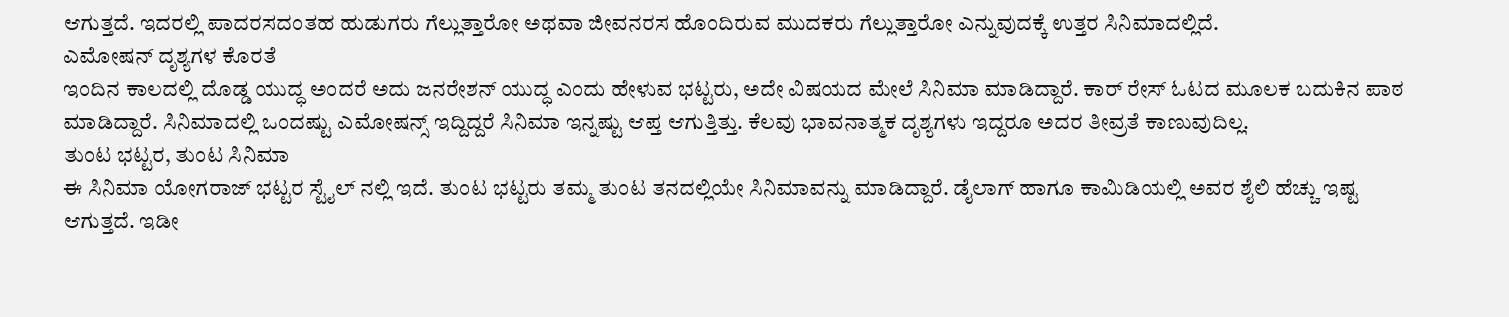ಆಗುತ್ತದೆ. ಇದರಲ್ಲಿ ಪಾದರಸದಂತಹ ಹುಡುಗರು ಗೆಲ್ಲುತ್ತಾರೋ ಅಥವಾ ಜೀವನರಸ ಹೊಂದಿರುವ ಮುದಕರು ಗೆಲ್ಲುತ್ತಾರೋ ಎನ್ನುವುದಕ್ಕೆ ಉತ್ತರ ಸಿನಿಮಾದಲ್ಲಿದೆ.
ಎಮೋಷನ್ ದೃಶ್ಯಗಳ ಕೊರತೆ
ಇಂದಿನ ಕಾಲದಲ್ಲಿ ದೊಡ್ಡ ಯುದ್ಧ ಅಂದರೆ ಅದು ಜನರೇಶನ್ ಯುದ್ಧ ಎಂದು ಹೇಳುವ ಭಟ್ಟರು, ಅದೇ ವಿಷಯದ ಮೇಲೆ ಸಿನಿಮಾ ಮಾಡಿದ್ದಾರೆ. ಕಾರ್ ರೇಸ್ ಓಟದ ಮೂಲಕ ಬದುಕಿನ ಪಾಠ ಮಾಡಿದ್ದಾರೆ. ಸಿನಿಮಾದಲ್ಲಿ ಒಂದಷ್ಟು ಎಮೋಷನ್ಸ್ ಇದ್ದಿದ್ದರೆ ಸಿನಿಮಾ ಇನ್ನಷ್ಟು ಆಪ್ತ ಆಗುತ್ತಿತ್ತು. ಕೆಲವು ಭಾವನಾತ್ಮಕ ದೃಶ್ಯಗಳು ಇದ್ದರೂ ಅದರ ತೀವ್ರತೆ ಕಾಣುವುದಿಲ್ಲ.
ತುಂಟ ಭಟ್ಟರ, ತುಂಟ ಸಿನಿಮಾ
ಈ ಸಿನಿಮಾ ಯೋಗರಾಜ್ ಭಟ್ಟರ ಸ್ಟೈಲ್ ನಲ್ಲಿ ಇದೆ. ತುಂಟ ಭಟ್ಟರು ತಮ್ಮ ತುಂಟ ತನದಲ್ಲಿಯೇ ಸಿನಿಮಾವನ್ನು ಮಾಡಿದ್ದಾರೆ. ಡೈಲಾಗ್ ಹಾಗೂ ಕಾಮಿಡಿಯಲ್ಲಿ ಅವರ ಶೈಲಿ ಹೆಚ್ಚು ಇಷ್ಟ ಆಗುತ್ತದೆ. ಇಡೀ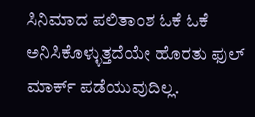ಸಿನಿಮಾದ ಪಲಿತಾಂಶ ಓಕೆ ಓಕೆ ಅನಿಸಿಕೊಳ್ಳುತ್ತದೆಯೇ ಹೊರತು ಫುಲ್ ಮಾರ್ಕ್ ಪಡೆಯುವುದಿಲ್ಲ.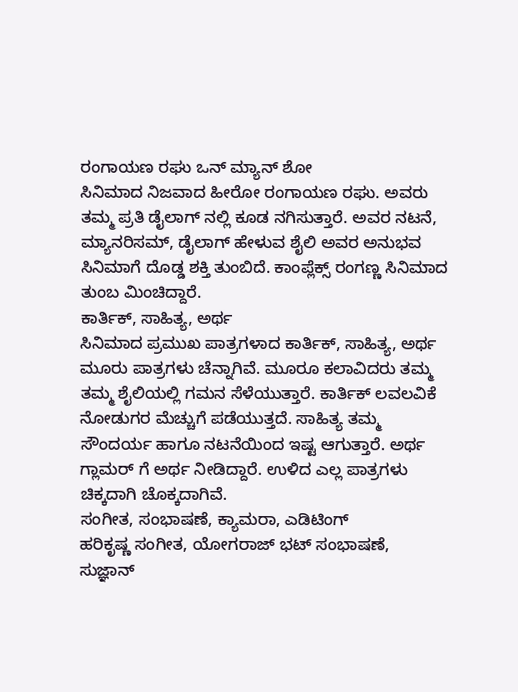ರಂಗಾಯಣ ರಘು ಒನ್ ಮ್ಯಾನ್ ಶೋ
ಸಿನಿಮಾದ ನಿಜವಾದ ಹೀರೋ ರಂಗಾಯಣ ರಘು. ಅವರು ತಮ್ಮ ಪ್ರತಿ ಡೈಲಾಗ್ ನಲ್ಲಿ ಕೂಡ ನಗಿಸುತ್ತಾರೆ. ಅವರ ನಟನೆ, ಮ್ಯಾನರಿಸಮ್, ಡೈಲಾಗ್ ಹೇಳುವ ಶೈಲಿ ಅವರ ಅನುಭವ ಸಿನಿಮಾಗೆ ದೊಡ್ಡ ಶಕ್ತಿ ತುಂಬಿದೆ. ಕಾಂಪ್ಲೆಕ್ಸ್ ರಂಗಣ್ಣ ಸಿನಿಮಾದ ತುಂಬ ಮಿಂಚಿದ್ದಾರೆ.
ಕಾರ್ತಿಕ್, ಸಾಹಿತ್ಯ, ಅರ್ಥ
ಸಿನಿಮಾದ ಪ್ರಮುಖ ಪಾತ್ರಗಳಾದ ಕಾರ್ತಿಕ್, ಸಾಹಿತ್ಯ, ಅರ್ಥ ಮೂರು ಪಾತ್ರಗಳು ಚೆನ್ನಾಗಿವೆ. ಮೂರೂ ಕಲಾವಿದರು ತಮ್ಮ ತಮ್ಮ ಶೈಲಿಯಲ್ಲಿ ಗಮನ ಸೆಳೆಯುತ್ತಾರೆ. ಕಾರ್ತಿಕ್ ಲವಲವಿಕೆ ನೋಡುಗರ ಮೆಚ್ಚುಗೆ ಪಡೆಯುತ್ತದೆ. ಸಾಹಿತ್ಯ ತಮ್ಮ ಸೌಂದರ್ಯ ಹಾಗೂ ನಟನೆಯಿಂದ ಇಷ್ಟ ಆಗುತ್ತಾರೆ. ಅರ್ಥ ಗ್ಲಾಮರ್ ಗೆ ಅರ್ಥ ನೀಡಿದ್ದಾರೆ. ಉಳಿದ ಎಲ್ಲ ಪಾತ್ರಗಳು ಚಿಕ್ಕದಾಗಿ ಚೊಕ್ಕದಾಗಿವೆ.
ಸಂಗೀತ, ಸಂಭಾಷಣೆ, ಕ್ಯಾಮರಾ, ಎಡಿಟಿಂಗ್
ಹರಿಕೃಷ್ಣ ಸಂಗೀತ, ಯೋಗರಾಜ್ ಭಟ್ ಸಂಭಾಷಣೆ, ಸುಜ್ಞಾನ್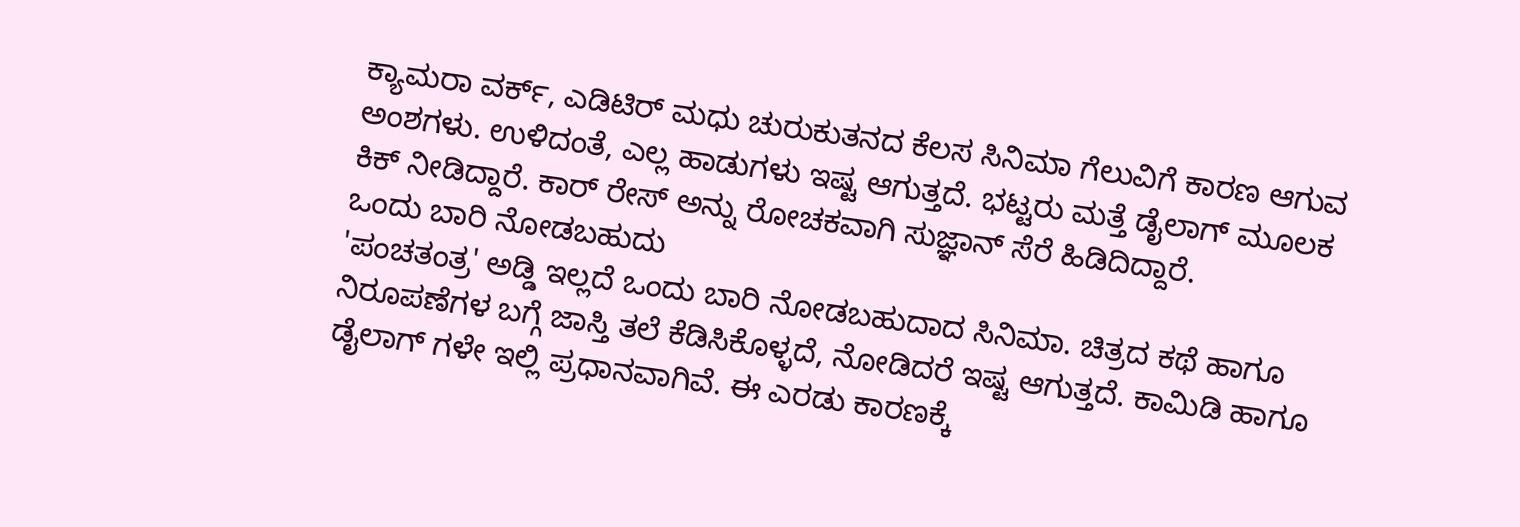ಕ್ಯಾಮರಾ ವರ್ಕ್, ಎಡಿಟಿರ್ ಮಧು ಚುರುಕುತನದ ಕೆಲಸ ಸಿನಿಮಾ ಗೆಲುವಿಗೆ ಕಾರಣ ಆಗುವ ಅಂಶಗಳು. ಉಳಿದಂತೆ, ಎಲ್ಲ ಹಾಡುಗಳು ಇಷ್ಟ ಆಗುತ್ತದೆ. ಭಟ್ಟರು ಮತ್ತೆ ಡೈಲಾಗ್ ಮೂಲಕ ಕಿಕ್ ನೀಡಿದ್ದಾರೆ. ಕಾರ್ ರೇಸ್ ಅನ್ನು ರೋಚಕವಾಗಿ ಸುಜ್ಞಾನ್ ಸೆರೆ ಹಿಡಿದಿದ್ದಾರೆ.
ಒಂದು ಬಾರಿ ನೋಡಬಹುದು
'ಪಂಚತಂತ್ರ' ಅಡ್ಡಿ ಇಲ್ಲದೆ ಒಂದು ಬಾರಿ ನೋಡಬಹುದಾದ ಸಿನಿಮಾ. ಚಿತ್ರದ ಕಥೆ ಹಾಗೂ ನಿರೂಪಣೆಗಳ ಬಗ್ಗೆ ಜಾಸ್ತಿ ತಲೆ ಕೆಡಿಸಿಕೊಳ್ಳದೆ, ನೋಡಿದರೆ ಇಷ್ಟ ಆಗುತ್ತದೆ. ಕಾಮಿಡಿ ಹಾಗೂ ಡೈಲಾಗ್ ಗಳೇ ಇಲ್ಲಿ ಪ್ರಧಾನವಾಗಿವೆ. ಈ ಎರಡು ಕಾರಣಕ್ಕೆ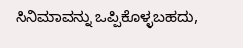ಸಿನಿಮಾವನ್ನು ಒಪ್ಪಿಕೊಳ್ಳಬಹದು,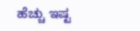ಹೆಚ್ಚು ಇಷ್ಟ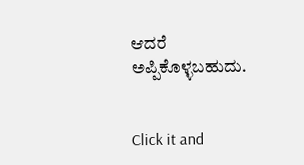ಆದರೆ ಅಪ್ಪಿಕೊಳ್ಳಬಹುದು.


Click it and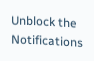Unblock the Notifications